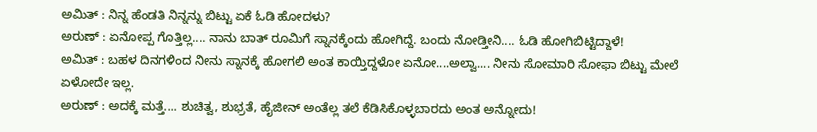ಅಮಿತ್ : ನಿನ್ನ ಹೆಂಡತಿ ನಿನ್ನನ್ನು ಬಿಟ್ಟು ಏಕೆ ಓಡಿ ಹೋದಳು?
ಅರುಣ್ : ಏನೋಪ್ಪ ಗೊತ್ತಿಲ್ಲ.... ನಾನು ಬಾತ್ ರೂಮಿಗೆ ಸ್ನಾನಕ್ಕೆಂದು ಹೋಗಿದ್ದೆ. ಬಂದು ನೋಡ್ತೀನಿ.... ಓಡಿ ಹೋಗಿಬಿಟ್ಟಿದ್ದಾಳೆ!
ಅಮಿತ್ : ಬಹಳ ದಿನಗಳಿಂದ ನೀನು ಸ್ನಾನಕ್ಕೆ ಹೋಗಲಿ ಅಂತ ಕಾಯ್ತಿದ್ದಳೋ ಏನೋ....ಅಲ್ವಾ.... ನೀನು ಸೋಮಾರಿ ಸೋಫಾ ಬಿಟ್ಟು ಮೇಲೆ ಏಳೋದೇ ಇಲ್ಲ.
ಅರುಣ್ : ಅದಕ್ಕೆ ಮತ್ತೆ.... ಶುಚಿತ್ವ, ಶುಭ್ರತೆ, ಹೈಜೀನ್ ಅಂತೆಲ್ಲ ತಲೆ ಕೆಡಿಸಿಕೊಳ್ಳಬಾರದು ಅಂತ ಅನ್ನೋದು!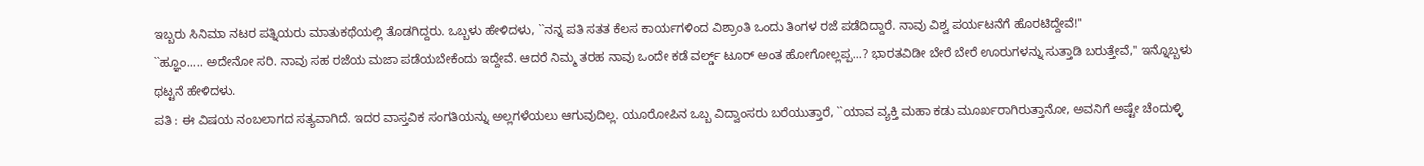ಇಬ್ಬರು ಸಿನಿಮಾ ನಟರ ಪತ್ನಿಯರು ಮಾತುಕಥೆಯಲ್ಲಿ ತೊಡಗಿದ್ದರು. ಒಬ್ಬಳು ಹೇಳಿದಳು, ``ನನ್ನ ಪತಿ ಸತತ ಕೆಲಸ ಕಾರ್ಯಗಳಿಂದ ವಿಶ್ರಾಂತಿ ಒಂದು ತಿಂಗಳ ರಜೆ ಪಡೆದಿದ್ದಾರೆ. ನಾವು ವಿಶ್ವ ಪರ್ಯಟನೆಗೆ ಹೊರಟಿದ್ದೇವೆ!''
``ಹ್ಞೂಂ..... ಅದೇನೋ ಸರಿ. ನಾವು ಸಹ ರಜೆಯ ಮಜಾ ಪಡೆಯಬೇಕೆಂದು ಇದ್ದೇವೆ. ಆದರೆ ನಿಮ್ಮ ತರಹ ನಾವು ಒಂದೇ ಕಡೆ ವರ್ಲ್ಡ್ ಟೂರ್ ಅಂತ ಹೋಗೋಲ್ಲಪ್ಪ...? ಭಾರತವಿಡೀ ಬೇರೆ ಬೇರೆ ಊರುಗಳನ್ನು ಸುತ್ತಾಡಿ ಬರುತ್ತೇವೆ,'' ಇನ್ನೊಬ್ಬಳು ಥಟ್ಟನೆ ಹೇಳಿದಳು.
ಪತಿ : ಈ ವಿಷಯ ನಂಬಲಾಗದ ಸತ್ಯವಾಗಿದೆ. ಇದರ ವಾಸ್ತವಿಕ ಸಂಗತಿಯನ್ನು ಅಲ್ಲಗಳೆಯಲು ಆಗುವುದಿಲ್ಲ. ಯೂರೋಪಿನ ಒಬ್ಬ ವಿದ್ವಾಂಸರು ಬರೆಯುತ್ತಾರೆ, ``ಯಾವ ವ್ಯಕ್ತಿ ಮಹಾ ಕಡು ಮೂರ್ಖರಾಗಿರುತ್ತಾನೋ, ಅವನಿಗೆ ಅಷ್ಟೇ ಚೆಂದುಳ್ಳಿ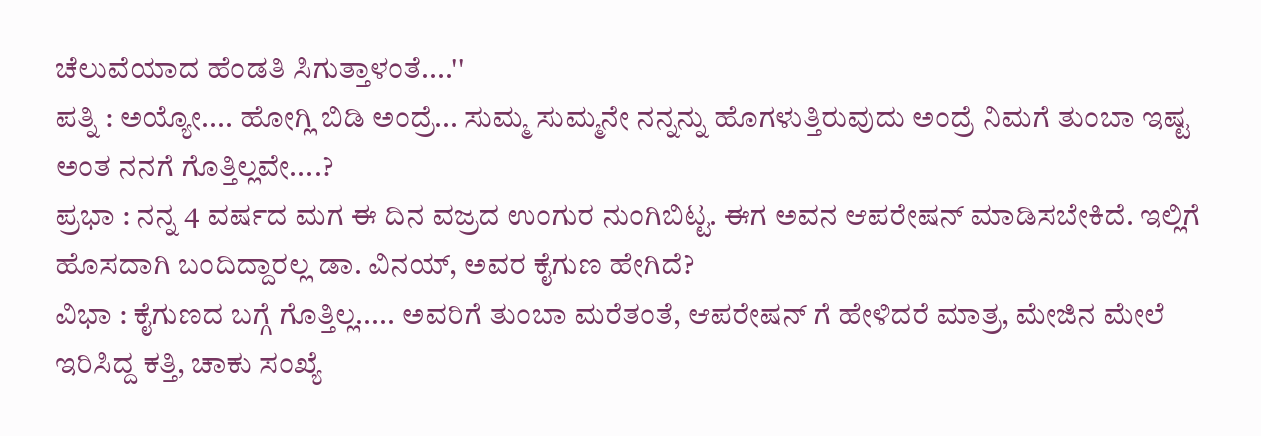ಚೆಲುವೆಯಾದ ಹೆಂಡತಿ ಸಿಗುತ್ತಾಳಂತೆ....''
ಪತ್ನಿ : ಅಯ್ಯೋ.... ಹೋಗ್ಲಿ ಬಿಡಿ ಅಂದ್ರೆ... ಸುಮ್ಮ ಸುಮ್ಮನೇ ನನ್ನನ್ನು ಹೊಗಳುತ್ತಿರುವುದು ಅಂದ್ರೆ ನಿಮಗೆ ತುಂಬಾ ಇಷ್ಟ ಅಂತ ನನಗೆ ಗೊತ್ತಿಲ್ಲವೇ....?
ಪ್ರಭಾ : ನನ್ನ 4 ವರ್ಷದ ಮಗ ಈ ದಿನ ವಜ್ರದ ಉಂಗುರ ನುಂಗಿಬಿಟ್ಟ. ಈಗ ಅವನ ಆಪರೇಷನ್ ಮಾಡಿಸಬೇಕಿದೆ. ಇಲ್ಲಿಗೆ ಹೊಸದಾಗಿ ಬಂದಿದ್ದಾರಲ್ಲ ಡಾ. ವಿನಯ್, ಅವರ ಕೈಗುಣ ಹೇಗಿದೆ?
ವಿಭಾ : ಕೈಗುಣದ ಬಗ್ಗೆ ಗೊತ್ತಿಲ್ಲ..... ಅವರಿಗೆ ತುಂಬಾ ಮರೆತಂತೆ, ಆಪರೇಷನ್ ಗೆ ಹೇಳಿದರೆ ಮಾತ್ರ, ಮೇಜಿನ ಮೇಲೆ ಇರಿಸಿದ್ದ ಕತ್ತಿ, ಚಾಕು ಸಂಖ್ಯೆ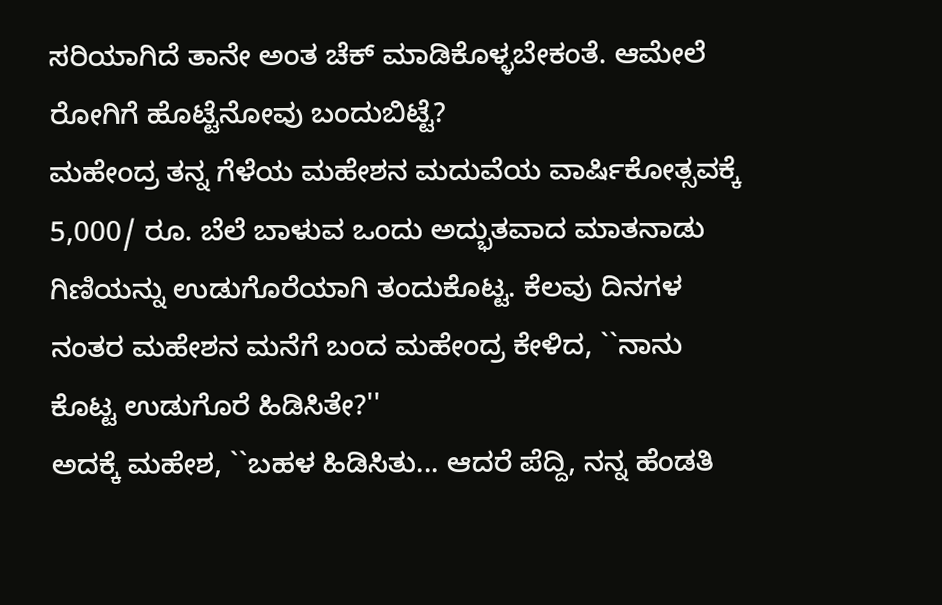ಸರಿಯಾಗಿದೆ ತಾನೇ ಅಂತ ಚೆಕ್ ಮಾಡಿಕೊಳ್ಳಬೇಕಂತೆ. ಆಮೇಲೆ ರೋಗಿಗೆ ಹೊಟ್ಟೆನೋವು ಬಂದುಬಿಟ್ಟೆ?
ಮಹೇಂದ್ರ ತನ್ನ ಗೆಳೆಯ ಮಹೇಶನ ಮದುವೆಯ ವಾರ್ಷಿಕೋತ್ಸವಕ್ಕೆ 5,000/ ರೂ. ಬೆಲೆ ಬಾಳುವ ಒಂದು ಅದ್ಭುತವಾದ ಮಾತನಾಡು ಗಿಣಿಯನ್ನು ಉಡುಗೊರೆಯಾಗಿ ತಂದುಕೊಟ್ಟ. ಕೆಲವು ದಿನಗಳ ನಂತರ ಮಹೇಶನ ಮನೆಗೆ ಬಂದ ಮಹೇಂದ್ರ ಕೇಳಿದ, ``ನಾನು ಕೊಟ್ಟ ಉಡುಗೊರೆ ಹಿಡಿಸಿತೇ?''
ಅದಕ್ಕೆ ಮಹೇಶ, ``ಬಹಳ ಹಿಡಿಸಿತು... ಆದರೆ ಪೆದ್ದಿ, ನನ್ನ ಹೆಂಡತಿ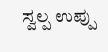ಸ್ವಲ್ಪ ಉಪ್ಪು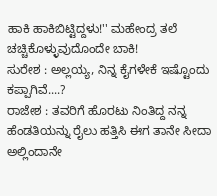ಹಾಕಿ ಹಾಕಿಬಿಟ್ಟಿದ್ದಳು!'' ಮಹೇಂದ್ರ ತಲೆ ಚಚ್ಚಿಕೊಳ್ಳುವುದೊಂದೇ ಬಾಕಿ!
ಸುರೇಶ : ಅಲ್ಲಯ್ಯ, ನಿನ್ನ ಕೈಗಳೇಕೆ ಇಷ್ಟೊಂದು ಕಪ್ಪಾಗಿವೆ....?
ರಾಜೇಶ : ತವರಿಗೆ ಹೊರಟು ನಿಂತಿದ್ದ ನನ್ನ ಹೆಂಡತಿಯನ್ನು ರೈಲು ಹತ್ತಿಸಿ ಈಗ ತಾನೇ ಸೀದಾ ಅಲ್ಲಿಂದಾನೇ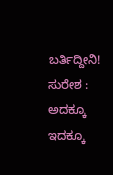ಬರ್ತಿದ್ದೀನಿ!
ಸುರೇಶ : ಅದಕ್ಕೂ ಇದಕ್ಕೂ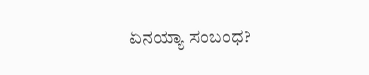ಏನಯ್ಯಾ ಸಂಬಂಧ?